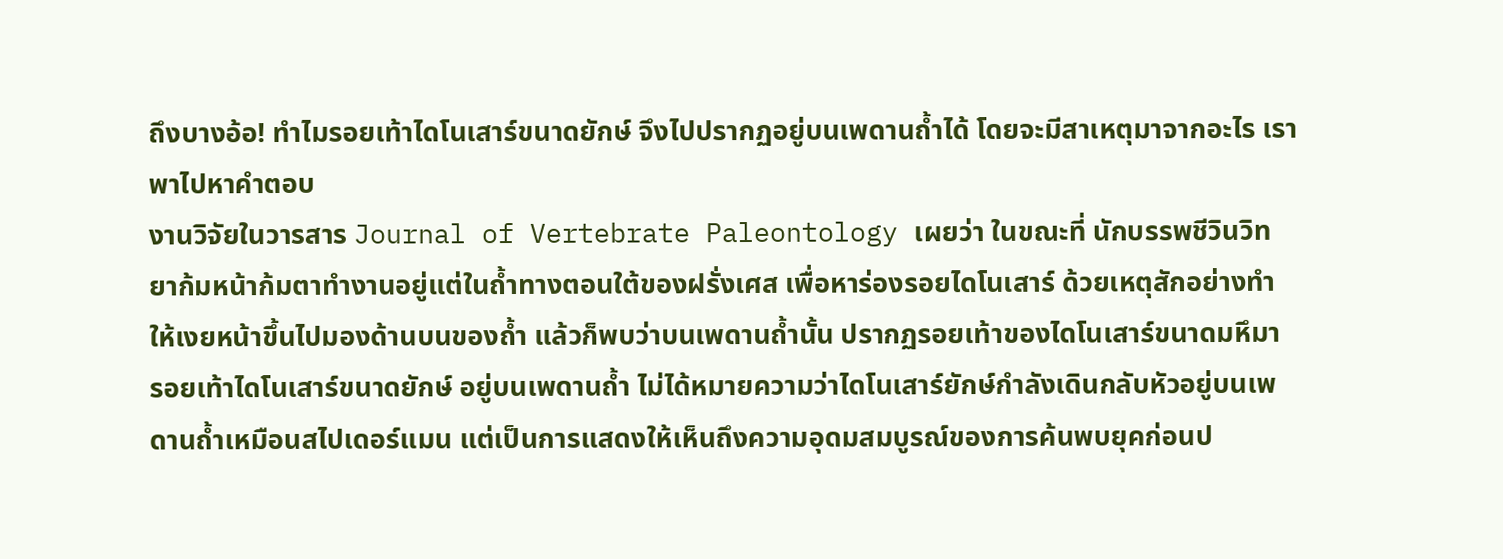ถึงบางอ้อ! ทำไมรอยเท้าไดโนเสาร์ขนาดยักษ์ จึงไปปรากฏอยู่บนเพดานถ้ำได้ โดยจะมีสาเหตุมาจากอะไร เราพาไปหาคำตอบ
งานวิจัยในวารสาร Journal of Vertebrate Paleontology เผยว่า ในขณะที่ นักบรรพชีวินวิทยาก้มหน้าก้มตาทำงานอยู่แต่ในถ้ำทางตอนใต้ของฝรั่งเศส เพื่อหาร่องรอยไดโนเสาร์ ด้วยเหตุสักอย่างทำให้เงยหน้าขึ้นไปมองด้านบนของถ้ำ แล้วก็พบว่าบนเพดานถ้ำนั้น ปรากฏรอยเท้าของไดโนเสาร์ขนาดมหึมา
รอยเท้าไดโนเสาร์ขนาดยักษ์ อยู่บนเพดานถ้ำ ไม่ได้หมายความว่าไดโนเสาร์ยักษ์กำลังเดินกลับหัวอยู่บนเพดานถ้ำเหมือนสไปเดอร์แมน แต่เป็นการแสดงให้เห็นถึงความอุดมสมบูรณ์ของการค้นพบยุคก่อนป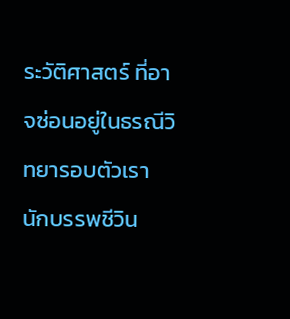ระวัติศาสตร์ ที่อาจซ่อนอยู่ในธรณีวิทยารอบตัวเรา
นักบรรพชีวิน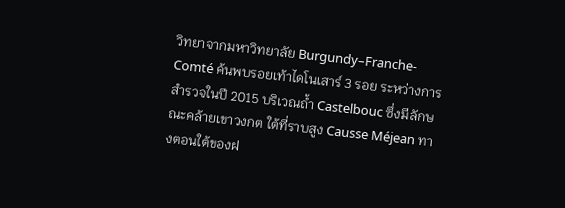วิทยาจากมหาวิทยาลัย Burgundy–Franche-Comté ค้นพบรอยเท้าไดโนเสาร์ 3 รอย ระหว่างการสำรวจในปี 2015 บริเวณถ้ำ Castelbouc ซึ่งมีลักษณะคล้ายเขาวงกต ใต้ที่ราบสูง Causse Méjean ทางตอนใต้ของฝ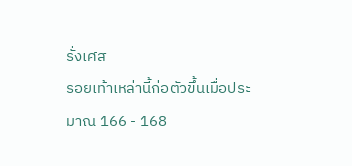รั่งเศส
รอยเท้าเหล่านี้ก่อตัวขึ้นเมื่อประมาณ 166 - 168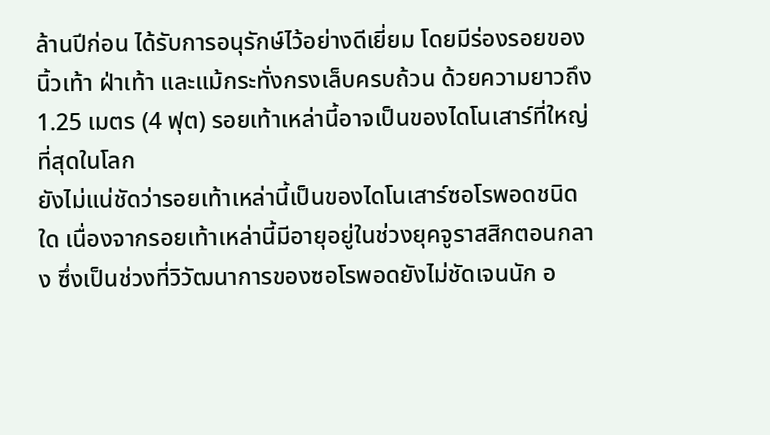ล้านปีก่อน ได้รับการอนุรักษ์ไว้อย่างดีเยี่ยม โดยมีร่องรอยของนิ้วเท้า ฝ่าเท้า และแม้กระทั่งกรงเล็บครบถ้วน ด้วยความยาวถึง 1.25 เมตร (4 ฟุต) รอยเท้าเหล่านี้อาจเป็นของไดโนเสาร์ที่ใหญ่ที่สุดในโลก
ยังไม่แน่ชัดว่ารอยเท้าเหล่านี้เป็นของไดโนเสาร์ซอโรพอดชนิดใด เนื่องจากรอยเท้าเหล่านี้มีอายุอยู่ในช่วงยุคจูราสสิกตอนกลาง ซึ่งเป็นช่วงที่วิวัฒนาการของซอโรพอดยังไม่ชัดเจนนัก อ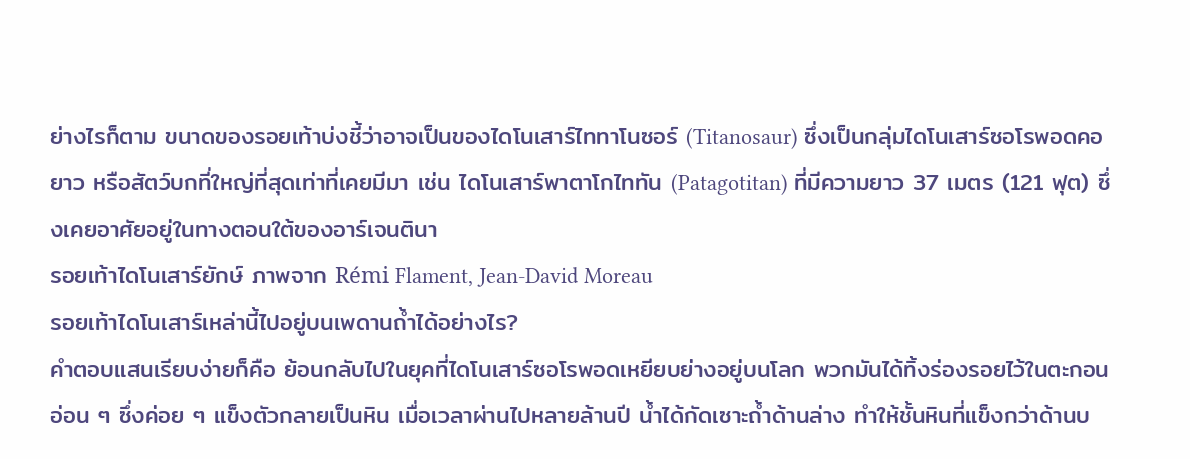ย่างไรก็ตาม ขนาดของรอยเท้าบ่งชี้ว่าอาจเป็นของไดโนเสาร์ไททาโนซอร์ (Titanosaur) ซึ่งเป็นกลุ่มไดโนเสาร์ซอโรพอดคอยาว หรือสัตว์บกที่ใหญ่ที่สุดเท่าที่เคยมีมา เช่น ไดโนเสาร์พาตาโกไททัน (Patagotitan) ที่มีความยาว 37 เมตร (121 ฟุต) ซึ่งเคยอาศัยอยู่ในทางตอนใต้ของอาร์เจนตินา
รอยเท้าไดโนเสาร์ยักษ์ ภาพจาก Rémi Flament, Jean-David Moreau
รอยเท้าไดโนเสาร์เหล่านี้ไปอยู่บนเพดานถ้ำได้อย่างไร?
คำตอบแสนเรียบง่ายก็คือ ย้อนกลับไปในยุคที่ไดโนเสาร์ซอโรพอดเหยียบย่างอยู่บนโลก พวกมันได้ทิ้งร่องรอยไว้ในตะกอนอ่อน ๆ ซึ่งค่อย ๆ แข็งตัวกลายเป็นหิน เมื่อเวลาผ่านไปหลายล้านปี น้ำได้กัดเซาะถ้ำด้านล่าง ทำให้ชั้นหินที่แข็งกว่าด้านบ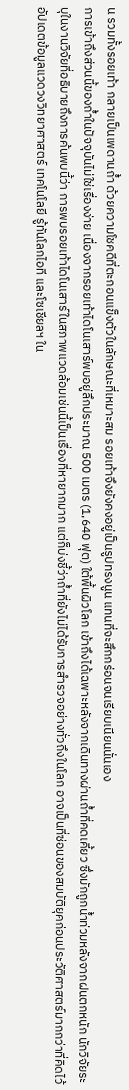น รวมทั้งรอยเท้า กลายเป็นเพดานถ้ำ ด้วยความโชคดีที่ตะกอนแข็งตัวในลักษณะที่เหมาะสม รอยเท้าจึงยังคงอยู่เป็นรูปทรงนูน แทนที่จะสึกกร่อนจนเรียบเนียนนั่นเอง
การเข้าถึงส่วนนี้ของถ้ำในปัจจุบันไม่ใช่เรื่องง่าย เนื่องจากรอยเท้าไดโนเสาร์พบอยู่ลึกประมาณ 500 เมตร (1,640 ฟุต) ใต้พื้นผิวโลก เข้าถึงได้เฉพาะหลังจากเดินทางผ่านถ้ำที่คดเคี้ยว ซึ่งมักถูกน้ำท่วมหลังจากฝนตกหนัก นักวิจัยระบุในงานวิจัยที่อธิบายถึงการค้นพบนี้ว่า การพบรอยเท้าไดโนเสาร์ในสภาพแวดล้อมเช่นนี้เป็นเรื่องที่หายากมาก แต่ก็บ่งชี้ว่าถ้ำที่ยังไม่ได้รับการสำรวจอย่างทั่วถึงในโลก อาจเป็นที่ซ่อนของสมบัติยุคก่อนประวัติศาสตร์มากกว่าที่คิดไว้
อัปเดตข้อมูลแวดวงวิทยาศาสตร์ เทคโนโลยี รู้ทันโลกไอที และโซเชียลฯ ใน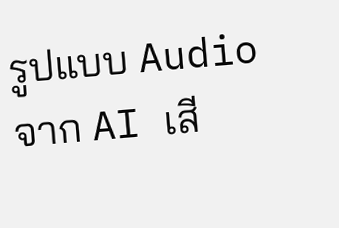รูปแบบ Audio จาก AI เสี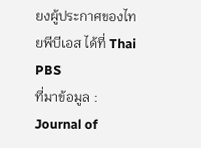ยงผู้ประกาศของไทยพีบีเอส ได้ที่ Thai PBS
ที่มาข้อมูล : Journal of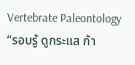Vertebrate Paleontology
“รอบรู้ ดูกระแส ก้า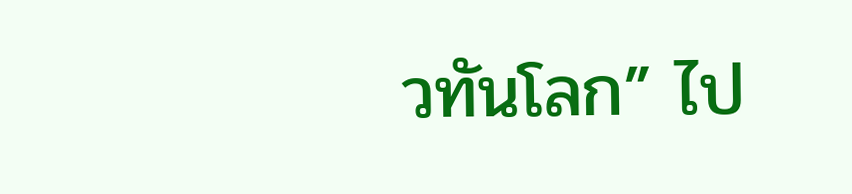วทันโลก” ไป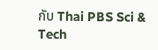กับ Thai PBS Sci & Tech